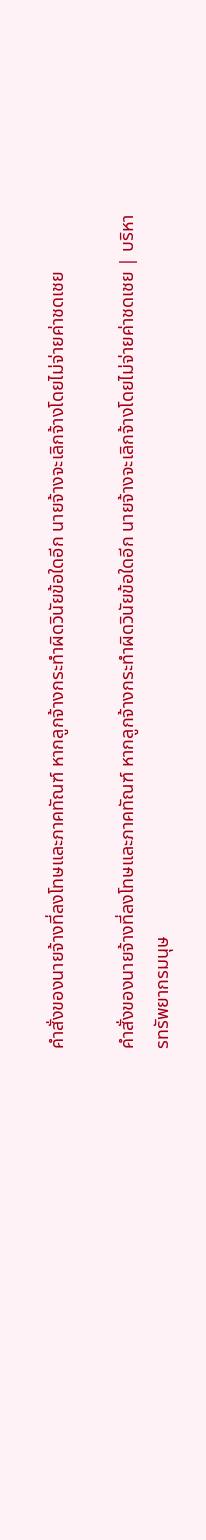คำสั่งของนายจ้างที่ลงโทษและภาคทัณฑ์ หากลูกจ้างกระทำผิดวินัยข้อใดอีก นายจ้างจะเลิกจ้างโดยไม่จ่ายค่าชดเชย

คำสั่งของนายจ้างที่ลงโทษและภาคทัณฑ์ หากลูกจ้างกระทำผิดวินัยข้อใดอีก นายจ้างจะเลิกจ้างโดยไม่จ่ายค่าชดเชย | บริหารทรัพยากรมนุษ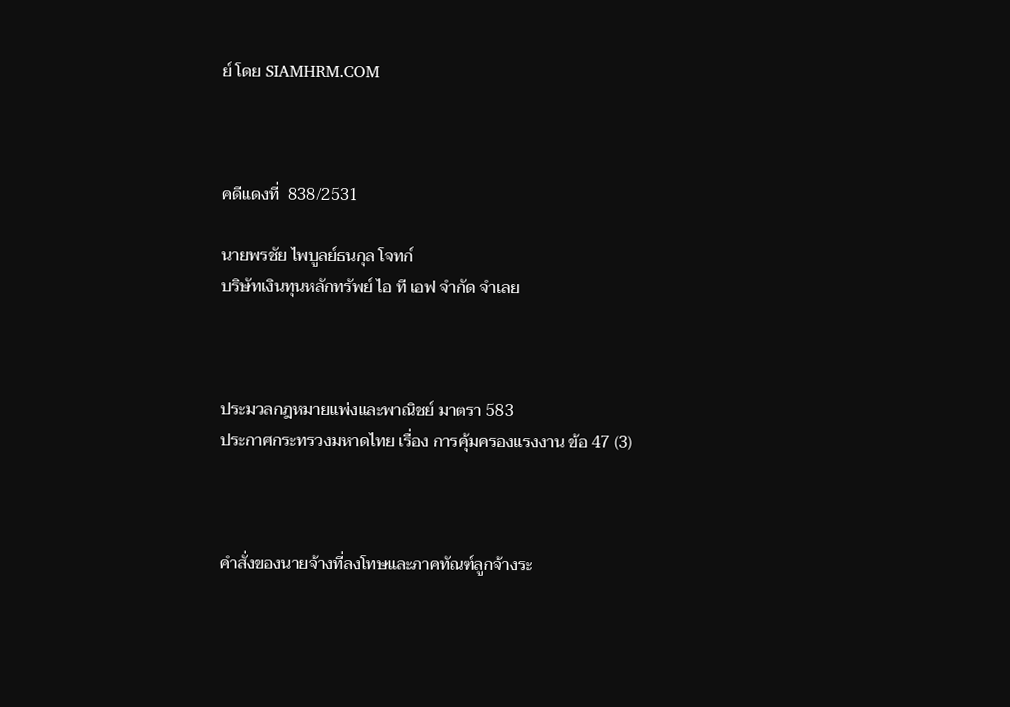ย์ โดย SIAMHRM.COM



คดีแดงที่  838/2531

นายพรชัย ไพบูลย์ธนกุล โจทก์
บริษัทเงินทุนหลักทรัพย์ ไอ ที เอฟ จำกัด จำเลย



ประมวลกฎหมายแพ่งและพาณิชย์ มาตรา 583
ประกาศกระทรวงมหาดไทย เรื่อง การคุ้มครองแรงงาน ข้อ 47 (3)



คำสั่งของนายจ้างที่ลงโทษและภาคทัณฑ์ลูกจ้างระ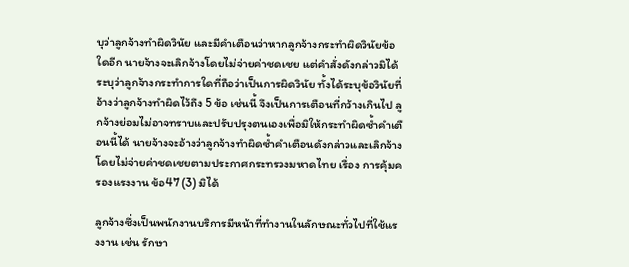บุว่าลูกจ้างทำผิดวินัย และมีคำเตือนว่าหากลูกจ้างกระทำผิดวินัยข้อใดอีก นายจ้างจะเลิกจ้างโดยไม่จ่ายค่าชดเชย แต่คำสั่งดังกล่าวมิได้ระบุว่าลูกจ้างกระทำการใดที่ถือว่าเป็นการผิดวินัย ทั้งได้ระบุข้อวินัยที่อ้างว่าลูกจ้างทำผิดไว้ถึง 5 ข้อ เช่นนี้ จึงเป็นการเตือนที่กว้างเกินไป ลูกจ้างย่อมไม่อาจทราบและปรับปรุงตนเองเพื่อมิให้กระทำผิดซ้ำคำเตือนนี้ได้ นายจ้างจะอ้างว่าลูกจ้างทำผิดซ้ำคำเตือนดังกล่าวและเลิกจ้างโดยไม่จ่ายค่าชดเชยตามประกาศกระทรวงมหาดไทย เรื่อง การคุ้มครองแรงงาน ข้อ47 (3) มิได้

ลูกจ้างซึ่งเป็นพนักงานบริการมีหน้าที่ทำงานในลักษณะทั่วไปที่ใช้แรงงาน เช่น รักษา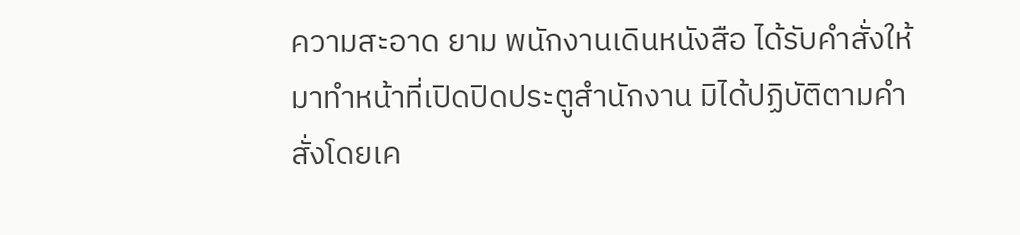ความสะอาด ยาม พนักงานเดินหนังสือ ได้รับคำสั่งให้มาทำหน้าที่เปิดปิดประตูสำนักงาน มิได้ปฏิบัติตามคำสั่งโดยเค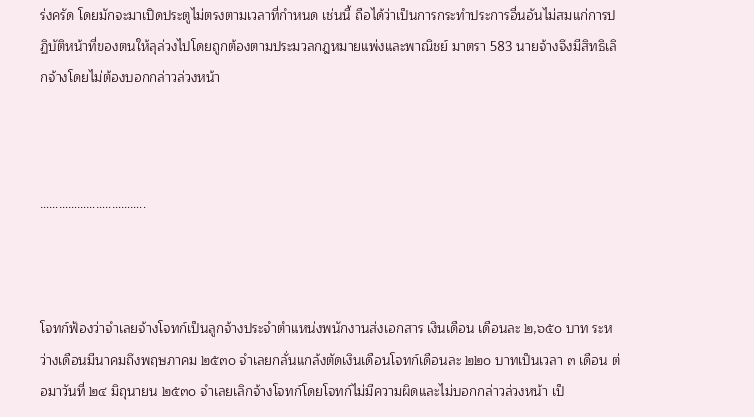ร่งครัด โดยมักจะมาเปิดประตูไม่ตรงตามเวลาที่กำหนด เช่นนี้ ถือได้ว่าเป็นการกระทำประการอื่นอันไม่สมแก่การปฏิบัติหน้าที่ของตนให้ลุล่วงไปโดยถูกต้องตามประมวลกฎหมายแพ่งและพาณิชย์ มาตรา 583 นายจ้างจึงมีสิทธิเลิกจ้างโดยไม่ต้องบอกกล่าวล่วงหน้า



…………………..………..



โจทก์ฟ้องว่าจำเลยจ้างโจทก์เป็นลูกจ้างประจำตำแหน่งพนักงานส่งเอกสาร เงินเดือน เดือนละ ๒,๖๕๐ บาท ระหว่างเดือนมีนาคมถึงพฤษภาคม ๒๕๓๐ จำเลยกลั่นแกล้งตัดเงินเดือนโจทก์เดือนละ ๒๒๐ บาทเป็นเวลา ๓ เดือน ต่อมาวันที่ ๒๔ มิถุนายน ๒๕๓๐ จำเลยเลิกจ้างโจทก์โดยโจทก์ไม่มีความผิดและไม่บอกกล่าวล่วงหน้า เป็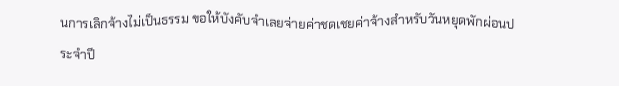นการเลิกจ้างไม่เป็นธรรม ขอให้บังคับจำเลยจ่ายค่าชดเชยค่าจ้างสำหรับวันหยุดพักผ่อนประจำปี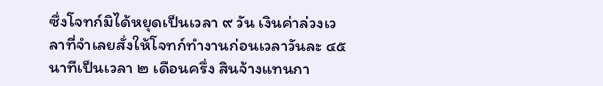ซึ่งโจทก์มิได้หยุดเป็นเวลา ๙ วัน เงินค่าล่วงเวลาที่จำเลยสั่งให้โจทก์ทำงานก่อนเวลาวันละ ๔๕ นาทีเป็นเวลา ๒ เดือนครึ่ง สินจ้างแทนกา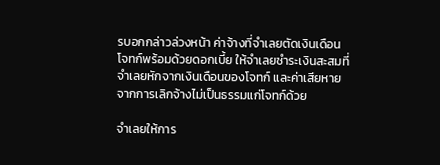รบอกกล่าวล่วงหน้า ค่าจ้างที่จำเลยตัดเงินเดือนโจทก์พร้อมด้วยดอกเบี้ย ให้จำเลยชำระเงินสะสมที่จำเลยหักจากเงินเดือนของโจทก์ และค่าเสียหายจากการเลิกจ้างไม่เป็นธรรมแก่โจทก์ด้วย

จำเลยให้การ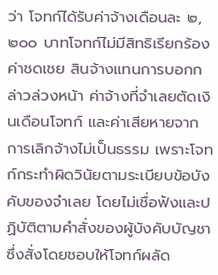ว่า โจทก์ได้รับค่าจ้างเดือนละ ๒,๒๐๐ บาทโจทก์ไม่มีสิทธิเรียกร้องค่าชดเชย สินจ้างแทนการบอกกล่าวล่วงหน้า ค่าจ้างที่จำเลยตัดเงินเดือนโจทก์ และค่าเสียหายจากการเลิกจ้างไม่เป็นธรรม เพราะโจทก์กระทำผิดวินัยตามระเบียบข้อบังคับของจำเลย โดยไม่เชื่อฟังและปฏิบัติตามคำสั่งของผู้บังคับบัญชาซึ่งสั่งโดยชอบให้โจทก์ผลัด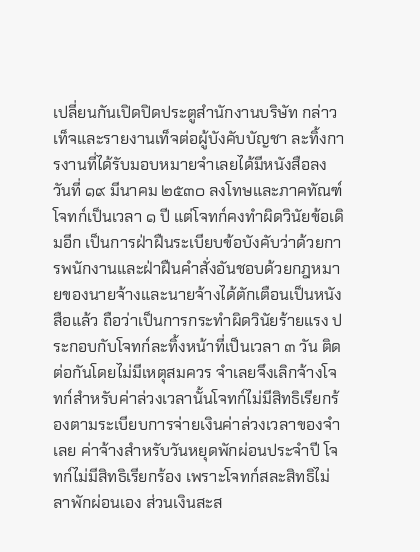เปลี่ยนกันเปิดปิดประตูสำนักงานบริษัท กล่าวเท็จและรายงานเท็จต่อผู้บังคับบัญชา ละทิ้งการงานที่ได้รับมอบหมายจำเลยได้มีหนังสือลงวันที่ ๑๙ มีนาคม ๒๕๓๐ ลงโทษและภาคทัณฑ์โจทก์เป็นเวลา ๑ ปี แต่โจทก์คงทำผิดวินัยข้อเดิมอีก เป็นการฝ่าฝืนระเบียบข้อบังคับว่าด้วยการพนักงานและฝ่าฝืนคำสั่งอันชอบด้วยกฎหมายของนายจ้างและนายจ้างได้ตักเตือนเป็นหนังสือแล้ว ถือว่าเป็นการกระทำผิดวินัยร้ายแรง ประกอบกับโจทก์ละทิ้งหน้าที่เป็นเวลา ๓ วัน ติดต่อกันโดยไม่มีเหตุสมควร จำเลยจึงเลิกจ้างโจทก์สำหรับค่าล่วงเวลานั้นโจทก์ไม่มีสิทธิเรียกร้องตามระเบียบการจ่ายเงินค่าล่วงเวลาของจำเลย ค่าจ้างสำหรับวันหยุดพักผ่อนประจำปี โจทก์ไม่มีสิทธิเรียกร้อง เพราะโจทก์สละสิทธิไม่ลาพักผ่อนเอง ส่วนเงินสะส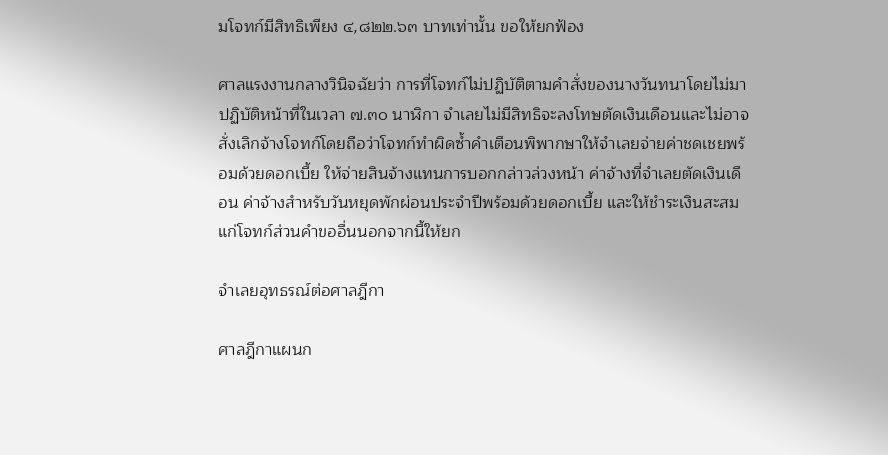มโจทก์มีสิทธิเพียง ๔,๘๒๒.๖๓ บาทเท่านั้น ขอให้ยกฟ้อง

ศาลแรงงานกลางวินิจฉัยว่า การที่โจทก์ไม่ปฏิบัติตามคำสั่งของนางวันทนาโดยไม่มาปฏิบัติหน้าที่ในเวลา ๗.๓๐ นาฬิกา จำเลยไม่มีสิทธิจะลงโทษตัดเงินเดือนและไม่อาจสั่งเลิกจ้างโจทก์โดยถือว่าโจทก์ทำผิดซ้ำคำเตือนพิพากษาให้จำเลยจ่ายค่าชดเชยพร้อมด้วยดอกเบี้ย ให้จ่ายสินจ้างแทนการบอกกล่าวล่วงหน้า ค่าจ้างที่จำเลยตัดเงินเดือน ค่าจ้างสำหรับวันหยุดพักผ่อนประจำปีพร้อมด้วยดอกเบี้ย และให้ชำระเงินสะสมแก่โจทก์ส่วนคำขออื่นนอกจากนี้ให้ยก

จำเลยอุทธรณ์ต่อศาลฎีกา

ศาลฎีกาแผนก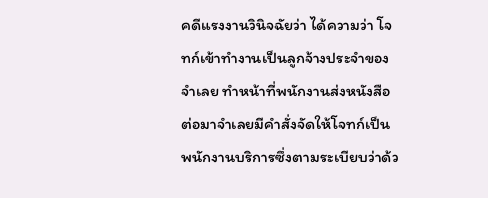คดีแรงงานวินิจฉัยว่า ได้ความว่า โจทก์เข้าทำงานเป็นลูกจ้างประจำของจำเลย ทำหน้าที่พนักงานส่งหนังสือ ต่อมาจำเลยมีคำสั่งจัดให้โจทก์เป็นพนักงานบริการซึ่งตามระเบียบว่าด้ว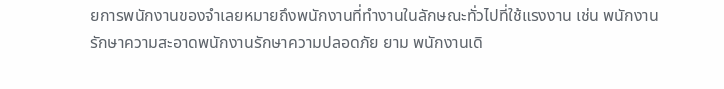ยการพนักงานของจำเลยหมายถึงพนักงานที่ทำงานในลักษณะทั่วไปที่ใช้แรงงาน เช่น พนักงานรักษาความสะอาดพนักงานรักษาความปลอดภัย ยาม พนักงานเดิ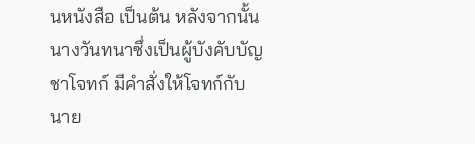นหนังสือ เป็นต้น หลังจากนั้นนางวันทนาซึ่งเป็นผู้บังคับบัญชาโจทก์ มีคำสั่งให้โจทก์กับนาย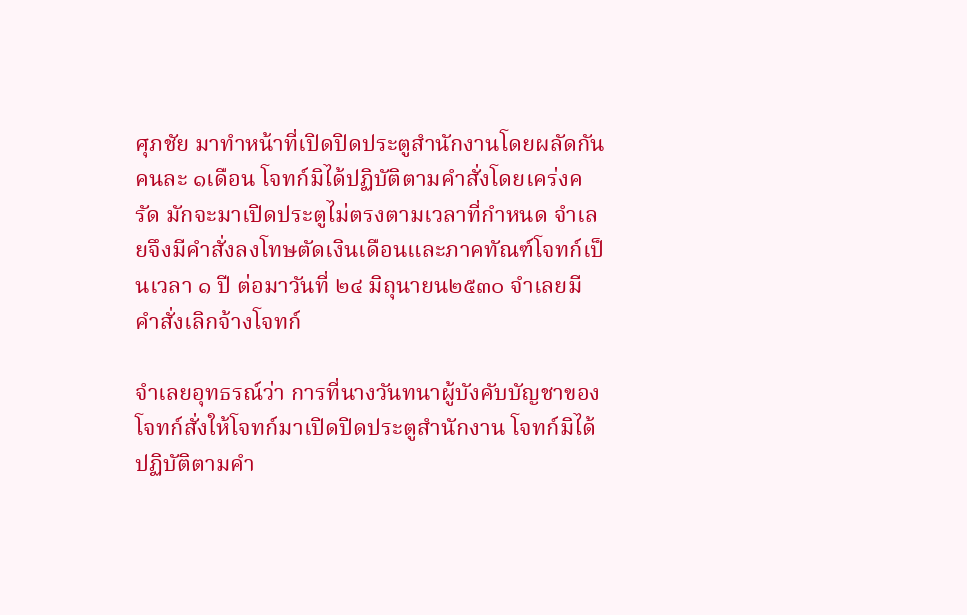ศุภชัย มาทำหน้าที่เปิดปิดประตูสำนักงานโดยผลัดกันคนละ ๑เดือน โจทก์มิได้ปฏิบัติตามคำสั่งโดยเคร่งครัด มักจะมาเปิดประตูไม่ตรงตามเวลาที่กำหนด จำเลยจึงมีคำสั่งลงโทษตัดเงินเดือนและภาคทัณฑ์โจทก์เป็นเวลา ๑ ปี ต่อมาวันที่ ๒๔ มิถุนายน๒๕๓๐ จำเลยมีคำสั่งเลิกจ้างโจทก์

จำเลยอุทธรณ์ว่า การที่นางวันทนาผู้บังคับบัญชาของโจทก์สั่งให้โจทก์มาเปิดปิดประตูสำนักงาน โจทก์มิได้ปฏิบัติตามคำ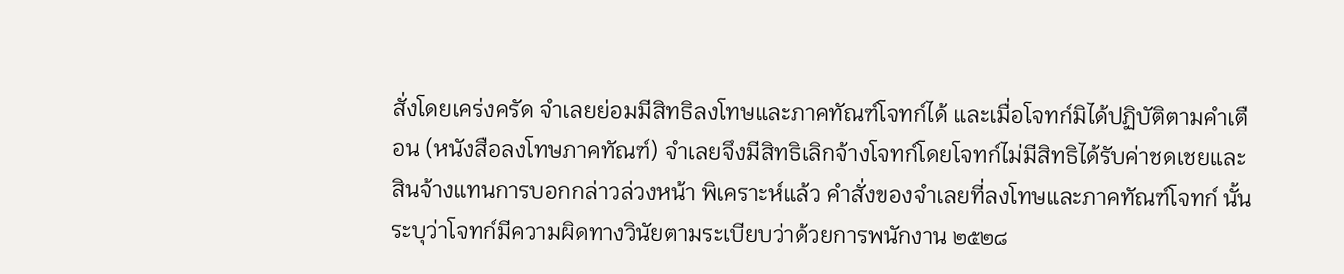สั่งโดยเคร่งครัด จำเลยย่อมมีสิทธิลงโทษและภาคทัณฑ์โจทก์ได้ และเมื่อโจทก์มิได้ปฏิบัติตามคำเตือน (หนังสือลงโทษภาคทัณฑ์) จำเลยจึงมีสิทธิเลิกจ้างโจทก์โดยโจทก์ไม่มีสิทธิได้รับค่าชดเชยและสินจ้างแทนการบอกกล่าวล่วงหน้า พิเคราะห์แล้ว คำสั่งของจำเลยที่ลงโทษและภาคทัณฑ์โจทก์ นั้นระบุว่าโจทก์มีความผิดทางวินัยตามระเบียบว่าด้วยการพนักงาน ๒๕๒๘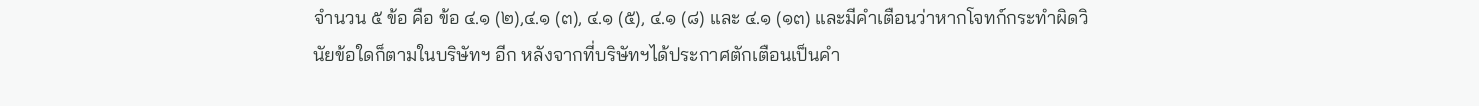จำนวน ๕ ข้อ คือ ข้อ ๔.๑ (๒),๔.๑ (๓), ๔.๑ (๕), ๔.๑ (๘) และ ๔.๑ (๑๓) และมีคำเตือนว่าหากโจทก์กระทำผิดวินัยข้อใดก็ตามในบริษัทฯ อีก หลังจากที่บริษัทฯได้ประกาศตักเตือนเป็นคำ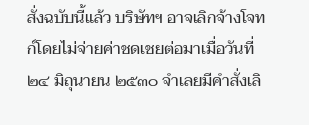สั่งฉบับนี้แล้ว บริษัทฯ อาจเลิกจ้างโจทก์โดยไม่จ่ายค่าชดเชยต่อมาเมื่อวันที่ ๒๔ มิถุนายน ๒๕๓๐ จำเลยมีคำสั่งเลิ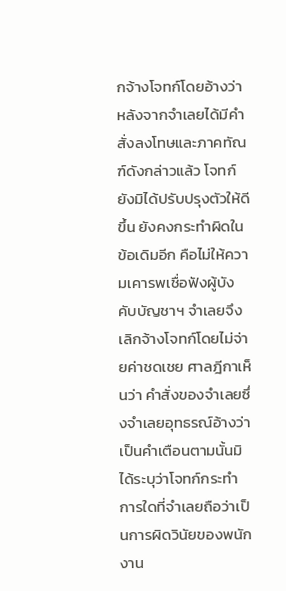กจ้างโจทก์โดยอ้างว่าหลังจากจำเลยได้มีคำสั่งลงโทษและภาคทัณฑ์ดังกล่าวแล้ว โจทก์ยังมิได้ปรับปรุงตัวให้ดีขึ้น ยังคงกระทำผิดในข้อเดิมอีก คือไม่ให้ความเคารพเชื่อฟังผู้บังคับบัญชาฯ จำเลยจึงเลิกจ้างโจทก์โดยไม่จ่ายค่าชดเชย ศาลฎีกาเห็นว่า คำสั่งของจำเลยซึ่งจำเลยอุทธรณ์อ้างว่าเป็นคำเตือนตามนั้นมิได้ระบุว่าโจทก์กระทำการใดที่จำเลยถือว่าเป็นการผิดวินัยของพนักงาน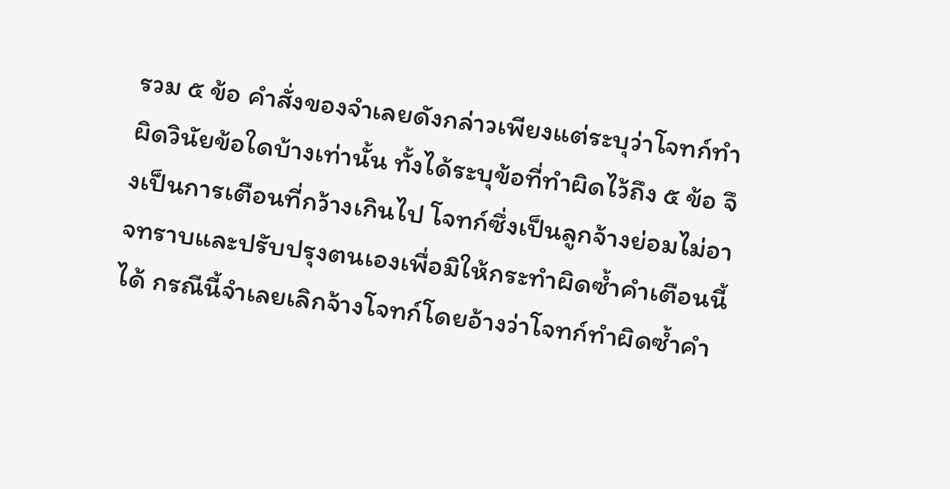รวม ๕ ข้อ คำสั่งของจำเลยดังกล่าวเพียงแต่ระบุว่าโจทก์ทำผิดวินัยข้อใดบ้างเท่านั้น ทั้งได้ระบุข้อที่ทำผิดไว้ถึง ๕ ข้อ จึงเป็นการเตือนที่กว้างเกินไป โจทก์ซึ่งเป็นลูกจ้างย่อมไม่อาจทราบและปรับปรุงตนเองเพื่อมิให้กระทำผิดซ้ำคำเตือนนี้ได้ กรณีนี้จำเลยเลิกจ้างโจทก์โดยอ้างว่าโจทก์ทำผิดซ้ำคำ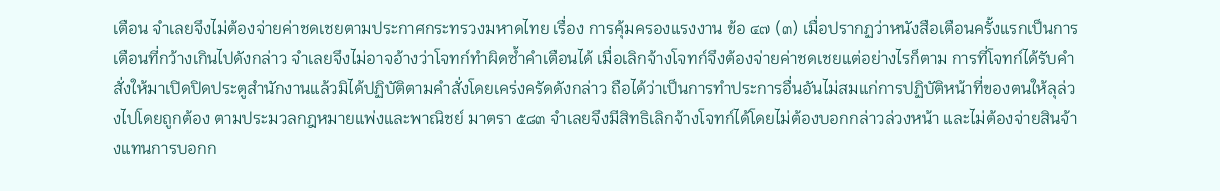เตือน จำเลยจึงไม่ต้องจ่ายค่าชดเชยตามประกาศกระทรวงมหาดไทย เรื่อง การคุ้มครองแรงงาน ข้อ ๔๗ (๓) เมื่อปรากฏว่าหนังสือเตือนครั้งแรกเป็นการเตือนที่กว้างเกินไปดังกล่าว จำเลยจึงไม่อาจอ้างว่าโจทก์ทำผิดซ้ำคำเตือนได้ เมื่อเลิกจ้างโจทก์จึงต้องจ่ายค่าชดเชยแต่อย่างไรก็ตาม การที่โจทก์ได้รับคำสั่งให้มาเปิดปิดประตูสำนักงานแล้วมิได้ปฏิบัติตามคำสั่งโดยเคร่งครัดดังกล่าว ถือได้ว่าเป็นการทำประการอื่นอันไม่สมแก่การปฏิบัติหน้าที่ของตนให้ลุล่วงไปโดยถูกต้อง ตามประมวลกฎหมายแพ่งและพาณิชย์ มาตรา ๕๘๓ จำเลยจึงมีสิทธิเลิกจ้างโจทก์ได้โดยไม่ต้องบอกกล่าวล่วงหน้า และไม่ต้องจ่ายสินจ้างแทนการบอกก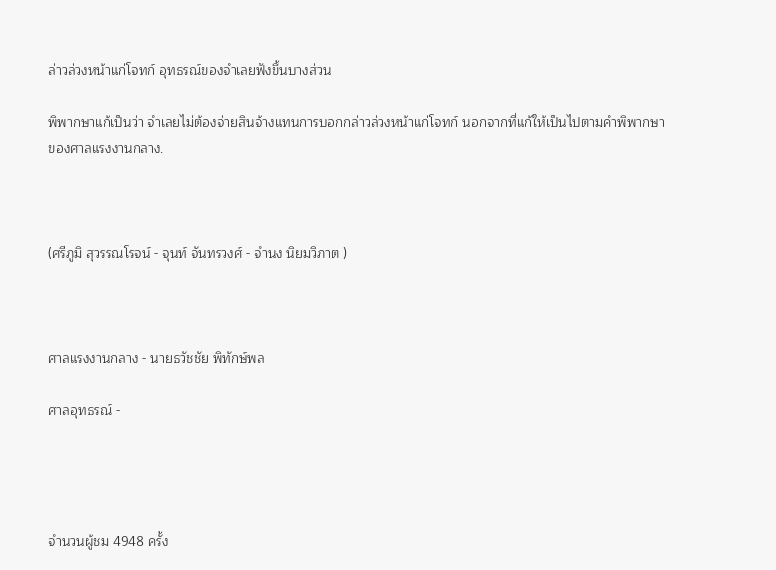ล่าวล่วงหน้าแก่โจทก์ อุทธรณ์ของจำเลยฟังขึ้นบางส่วน

พิพากษาแก้เป็นว่า จำเลยไม่ต้องจ่ายสินจ้างแทนการบอกกล่าวล่วงหน้าแก่โจทก์ นอกจากที่แก้ให้เป็นไปตามคำพิพากษาของศาลแรงงานกลาง.



(ศรีภูมิ สุวรรณโรจน์ - จุนท์ จันทรวงศ์ - จำนง นิยมวิภาต )



ศาลแรงงานกลาง - นายธวัชชัย พิทักษ์พล

ศาลอุทธรณ์ -




จำนวนผู้ชม 4948 ครั้ง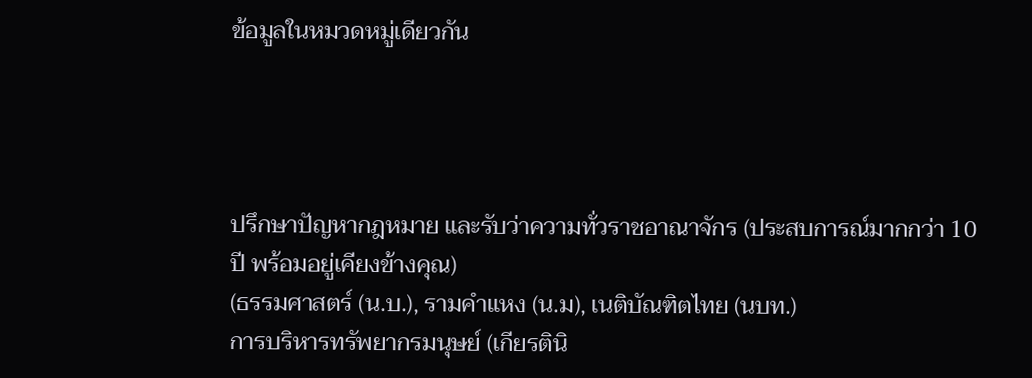ข้อมูลในหมวดหมู่เดียวกัน




ปรึกษาปัญหากฎหมาย และรับว่าความทั่วราชอาณาจักร (ประสบการณ์มากกว่า 10 ปี พร้อมอยู่เคียงข้างคุณ)
(ธรรมศาสตร์ (น.บ.), รามคำแหง (น.ม), เนติบัณฑิตไทย (นบท.)
การบริหารทรัพยากรมนุษย์ (เกียรตินิ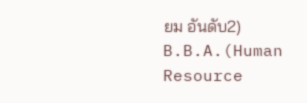ยม อันดับ2) B.B.A.(Human Resource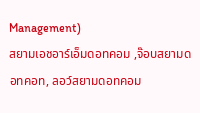Management)
สยามเอชอาร์เอ็มดอทคอม ,จ๊อบสยามดอทคอท, ลอว์สยามดอทคอม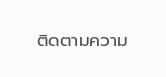ติดตามความ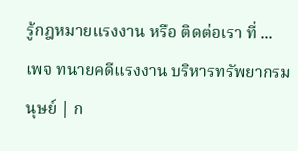รู้กฎหมายแรงงาน หรือ ติดต่อเรา ที่ ...
เพจ ทนายคดีแรงงาน บริหารทรัพยากรมนุษย์ | ก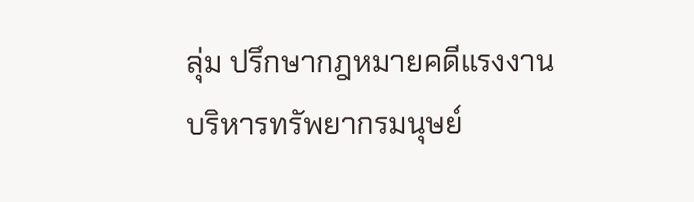ลุ่ม ปรึกษากฎหมายคดีแรงงาน บริหารทรัพยากรมนุษย์